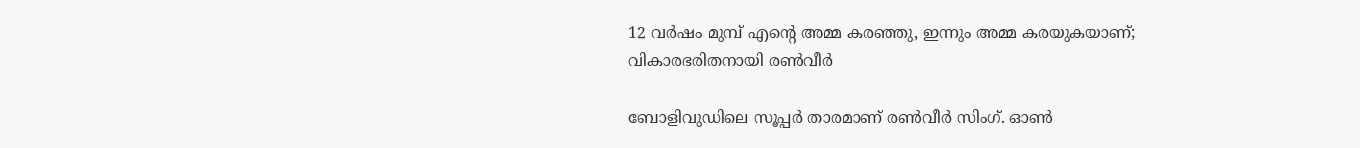12 വർഷം മുമ്പ് എന്‍റെ അമ്മ കരഞ്ഞു, ഇന്നും അമ്മ കരയുകയാണ്; വികാരഭരിതനായി രണ്‍വീർ

ബോളിവുഡിലെ സൂപ്പര്‍ താരമാണ് രണ്‍വീര്‍ സിംഗ്. ഓണ്‍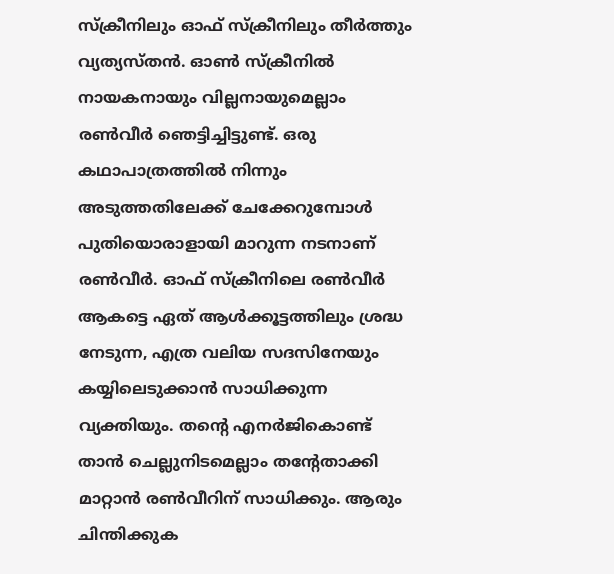സ്‌ക്രീനിലും ഓഫ് സ്‌ക്രീനിലും തീര്‍ത്തും വ്യത്യസ്തന്‍. ഓണ്‍ സ്‌ക്രീനില്‍ നായകനായും വില്ലനായുമെല്ലാം രണ്‍വീര്‍ ഞെട്ടിച്ചിട്ടുണ്ട്. ഒരു കഥാപാത്രത്തില്‍ നിന്നും അടുത്തതിലേക്ക് ചേക്കേറുമ്പോള്‍ പുതിയൊരാളായി മാറുന്ന നടനാണ് രണ്‍വീര്‍. ഓഫ് സ്‌ക്രീനിലെ രണ്‍വീര്‍ ആകട്ടെ ഏത് ആള്‍ക്കൂട്ടത്തിലും ശ്രദ്ധ നേടുന്ന, എത്ര വലിയ സദസിനേയും കയ്യിലെടുക്കാന്‍ സാധിക്കുന്ന വ്യക്തിയും. തന്റെ എനര്‍ജികൊണ്ട് താന്‍ ചെല്ലുനിടമെല്ലാം തന്റേതാക്കി മാറ്റാന്‍ രണ്‍വീറിന് സാധിക്കും. ആരും ചിന്തിക്കുക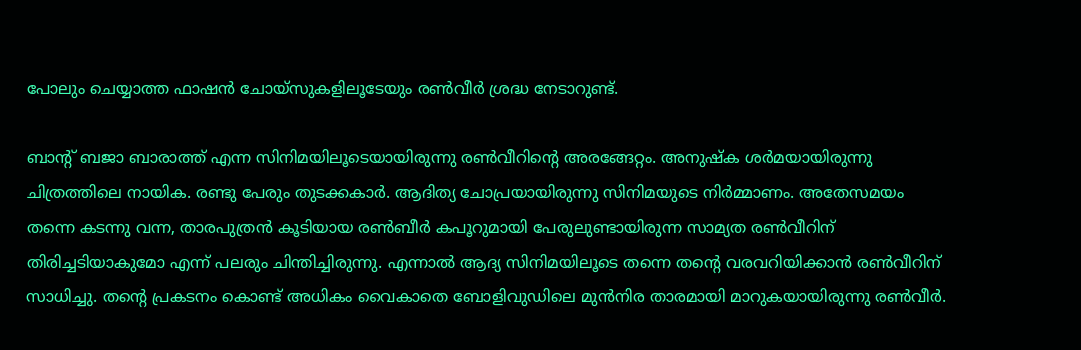പോലും ചെയ്യാത്ത ഫാഷന്‍ ചോയ്‌സുകളിലൂടേയും രണ്‍വീര്‍ ശ്രദ്ധ നേടാറുണ്ട്.

ബാന്റ് ബജാ ബാരാത്ത് എന്ന സിനിമയിലൂടെയായിരുന്നു രണ്‍വീറിന്റെ അരങ്ങേറ്റം. അനുഷ്‌ക ശര്‍മയായിരുന്നു ചിത്രത്തിലെ നായിക. രണ്ടു പേരും തുടക്കകാര്‍. ആദിത്യ ചോപ്രയായിരുന്നു സിനിമയുടെ നിര്‍മ്മാണം. അതേസമയം തന്നെ കടന്നു വന്ന, താരപുത്രന്‍ കൂടിയായ രണ്‍ബീര്‍ കപൂറുമായി പേരുലുണ്ടായിരുന്ന സാമ്യത രണ്‍വീറിന് തിരിച്ചടിയാകുമോ എന്ന് പലരും ചിന്തിച്ചിരുന്നു. എന്നാല്‍ ആദ്യ സിനിമയിലൂടെ തന്നെ തന്റെ വരവറിയിക്കാന്‍ രണ്‍വീറിന് സാധിച്ചു. തന്റെ പ്രകടനം കൊണ്ട് അധികം വൈകാതെ ബോളിവുഡിലെ മുന്‍നിര താരമായി മാറുകയായിരുന്നു രണ്‍വീര്‍.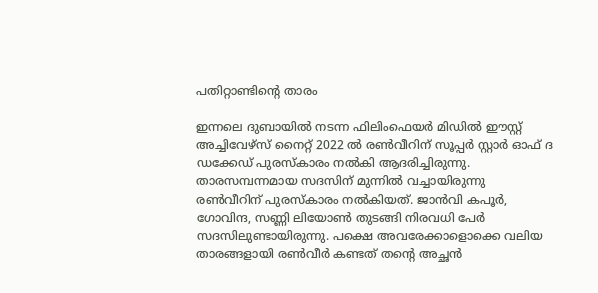പതിറ്റാണ്ടിന്റെ താരം

ഇന്നലെ ദുബായില്‍ നടന്ന ഫിലിംഫെയര്‍ മിഡില്‍ ഈസ്റ്റ് അച്ചിവേഴ്‌സ് നൈറ്റ് 2022 ല്‍ രണ്‍വീറിന് സൂപ്പര്‍ സ്റ്റാര്‍ ഓഫ് ദ ഡക്കേഡ് പുരസ്‌കാരം നല്‍കി ആദരിച്ചിരുന്നു. താരസമ്പന്നമായ സദസിന് മുന്നില്‍ വച്ചായിരുന്നു രണ്‍വീറിന് പുരസ്‌കാരം നല്‍കിയത്. ജാന്‍വി കപൂര്‍, ഗോവിന്ദ, സണ്ണി ലിയോണ്‍ തുടങ്ങി നിരവധി പേര്‍ സദസിലുണ്ടായിരുന്നു. പക്ഷെ അവരേക്കാളൊക്കെ വലിയ താരങ്ങളായി രണ്‍വീര്‍ കണ്ടത് തന്റെ അച്ഛന്‍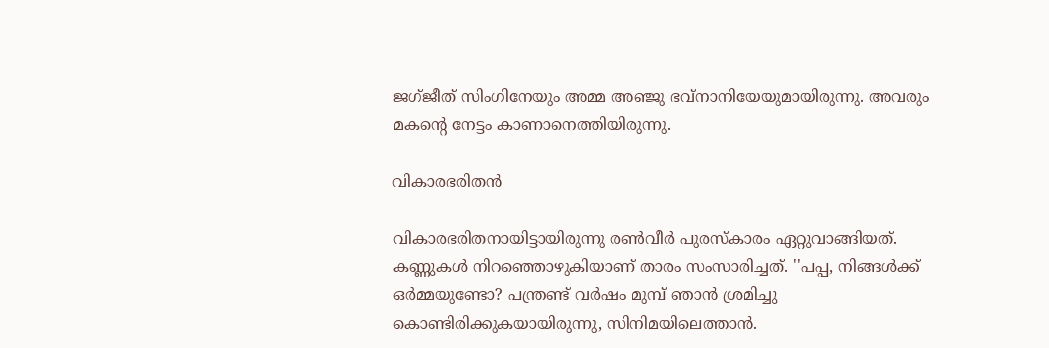ജഗ്ജീത് സിംഗിനേയും അമ്മ അഞ്ജു ഭവ്‌നാനിയേയുമായിരുന്നു. അവരും മകന്റെ നേട്ടം കാണാനെത്തിയിരുന്നു.

വികാരഭരിതന്‍

വികാരഭരിതനായിട്ടായിരുന്നു രണ്‍വീര്‍ പുരസ്‌കാരം ഏറ്റുവാങ്ങിയത്. കണ്ണുകള്‍ നിറഞ്ഞൊഴുകിയാണ് താരം സംസാരിച്ചത്. ''പപ്പ, നിങ്ങള്‍ക്ക് ഒര്‍മ്മയുണ്ടോ? പന്ത്രണ്ട് വര്‍ഷം മുമ്പ് ഞാന്‍ ശ്രമിച്ചു കൊണ്ടിരിക്കുകയായിരുന്നു, സിനിമയിലെത്താന്‍.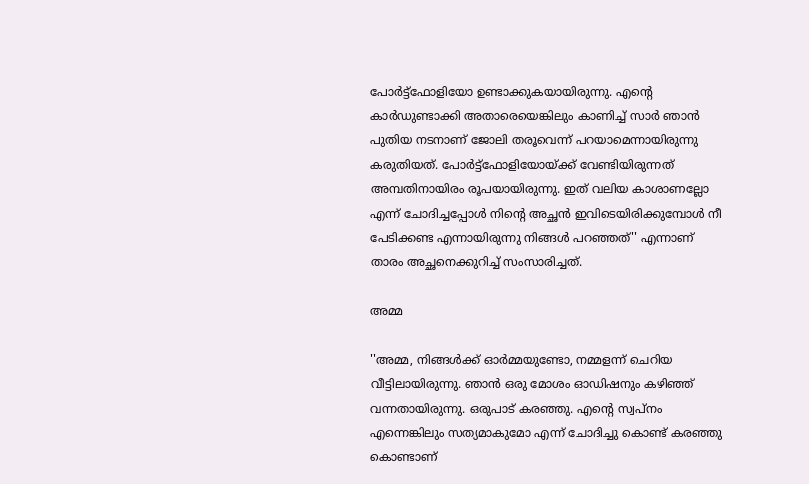പോര്‍ട്ട്‌ഫോളിയോ ഉണ്ടാക്കുകയായിരുന്നു. എന്റെ കാര്‍ഡുണ്ടാക്കി അതാരെയെങ്കിലും കാണിച്ച് സാര്‍ ഞാന്‍ പുതിയ നടനാണ് ജോലി തരൂവെന്ന് പറയാമെന്നായിരുന്നു കരുതിയത്. പോര്‍ട്ട്‌ഫോളിയോയ്ക്ക് വേണ്ടിയിരുന്നത് അമ്പതിനായിരം രൂപയായിരുന്നു. ഇത് വലിയ കാശാണല്ലോ എന്ന് ചോദിച്ചപ്പോള്‍ നിന്റെ അച്ഛന്‍ ഇവിടെയിരിക്കുമ്പോള്‍ നീ പേടിക്കണ്ട എന്നായിരുന്നു നിങ്ങള്‍ പറഞ്ഞത്'' എന്നാണ് താരം അച്ഛനെക്കുറിച്ച് സംസാരിച്ചത്.

അമ്മ

''അമ്മ, നിങ്ങള്‍ക്ക് ഓര്‍മ്മയുണ്ടോ, നമ്മളന്ന് ചെറിയ വീട്ടിലായിരുന്നു. ഞാന്‍ ഒരു മോശം ഓഡിഷനും കഴിഞ്ഞ് വന്നതായിരുന്നു. ഒരുപാട് കരഞ്ഞു. എന്റെ സ്വപ്‌നം എന്നെങ്കിലും സത്യമാകുമോ എന്ന് ചോദിച്ചു കൊണ്ട് കരഞ്ഞു കൊണ്ടാണ്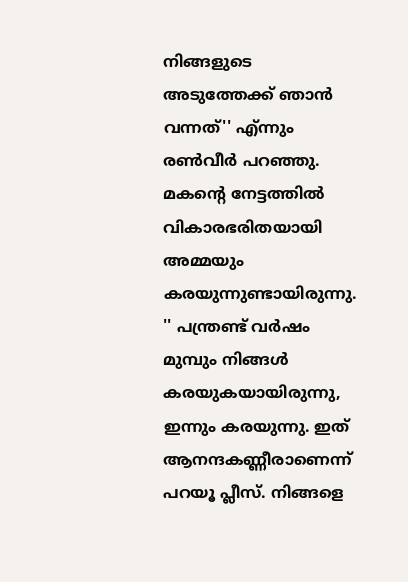നിങ്ങളുടെ അടുത്തേക്ക് ഞാന്‍ വന്നത്'' എ്ന്നും രണ്‍വീര്‍ പറഞ്ഞു. മകന്റെ നേട്ടത്തില്‍ വികാരഭരിതയായി അമ്മയും കരയുന്നുണ്ടായിരുന്നു. '' പന്ത്രണ്ട് വര്‍ഷം മുമ്പും നിങ്ങള്‍ കരയുകയായിരുന്നു, ഇന്നും കരയുന്നു. ഇത് ആനന്ദകണ്ണീരാണെന്ന് പറയൂ പ്ലീസ്. നിങ്ങളെ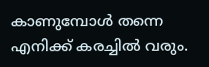കാണുമ്പോള്‍ തന്നെ എനിക്ക് കരച്ചില്‍ വരും.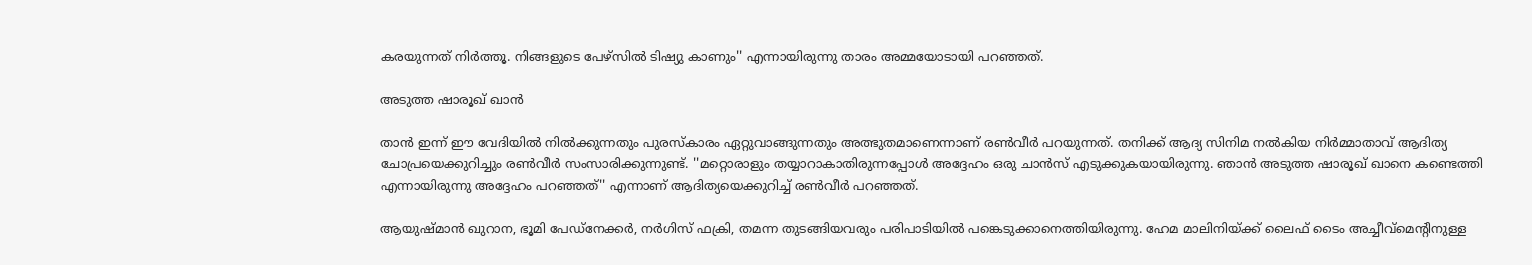കരയുന്നത് നിര്‍ത്തൂ. നിങ്ങളുടെ പേഴ്‌സില്‍ ടിഷ്യു കാണും'' എന്നായിരുന്നു താരം അമ്മയോടായി പറഞ്ഞത്.

അടുത്ത ഷാരൂഖ് ഖാന്‍

താന്‍ ഇന്ന് ഈ വേദിയില്‍ നില്‍ക്കുന്നതും പുരസ്‌കാരം ഏറ്റുവാങ്ങുന്നതും അത്ഭുതമാണെന്നാണ് രണ്‍വീര്‍ പറയുന്നത്. തനിക്ക് ആദ്യ സിനിമ നല്‍കിയ നിര്‍മ്മാതാവ് ആദിത്യ ചോപ്രയെക്കുറിച്ചും രണ്‍വീര്‍ സംസാരിക്കുന്നുണ്ട്. ''മറ്റൊരാളും തയ്യാറാകാതിരുന്നപ്പോള്‍ അദ്ദേഹം ഒരു ചാന്‍സ് എടുക്കുകയായിരുന്നു. ഞാന്‍ അടുത്ത ഷാരൂഖ് ഖാനെ കണ്ടെത്തി എന്നായിരുന്നു അദ്ദേഹം പറഞ്ഞത്'' എന്നാണ് ആദിത്യയെക്കുറിച്ച് രണ്‍വീര്‍ പറഞ്ഞത്.

ആയുഷ്മാന്‍ ഖുറാന, ഭൂമി പേഡ്‌നേക്കര്‍, നര്‍ഗിസ് ഫക്രി, തമന്ന തുടങ്ങിയവരും പരിപാടിയില്‍ പങ്കെടുക്കാനെത്തിയിരുന്നു. ഹേമ മാലിനിയ്ക്ക് ലൈഫ് ടൈം അച്ചീവ്‌മെന്റിനുള്ള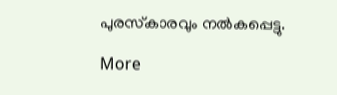പുരസ്‌കാരവും നല്‍കപ്പെട്ടു.

More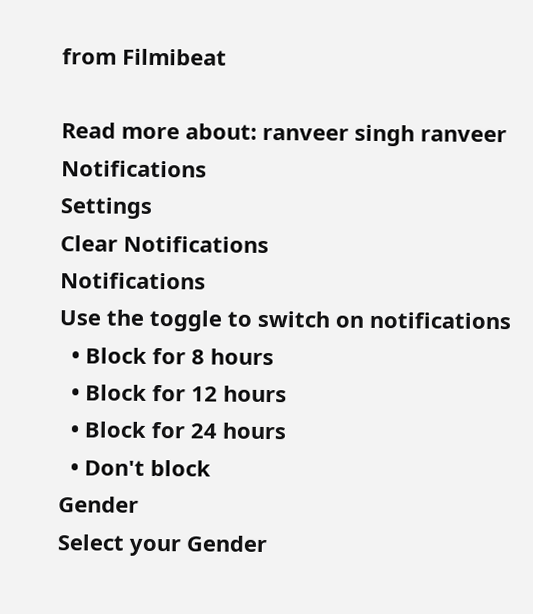from Filmibeat

Read more about: ranveer singh ranveer
Notifications
Settings
Clear Notifications
Notifications
Use the toggle to switch on notifications
  • Block for 8 hours
  • Block for 12 hours
  • Block for 24 hours
  • Don't block
Gender
Select your Gender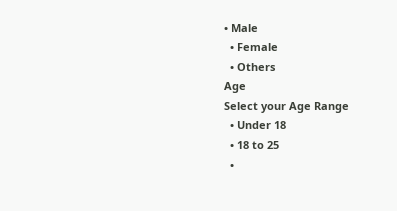• Male
  • Female
  • Others
Age
Select your Age Range
  • Under 18
  • 18 to 25
  •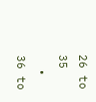26 to 35
  • 36 to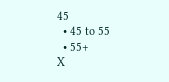45
  • 45 to 55
  • 55+
X